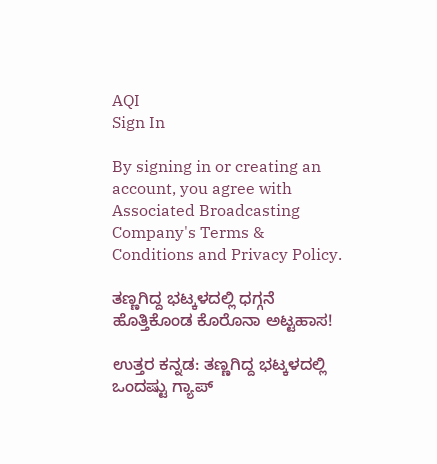AQI
Sign In

By signing in or creating an account, you agree with Associated Broadcasting Company's Terms & Conditions and Privacy Policy.

ತಣ್ಣಗಿದ್ದ ಭಟ್ಕಳದಲ್ಲಿ ಧಗ್ಗನೆ ಹೊತ್ತಿಕೊಂಡ ಕೊರೊನಾ ಅಟ್ಟಹಾಸ!

ಉತ್ತರ ಕನ್ನಡ: ತಣ್ಣಗಿದ್ದ ಭಟ್ಕಳದಲ್ಲಿ ಒಂದಷ್ಟು ಗ್ಯಾಪ್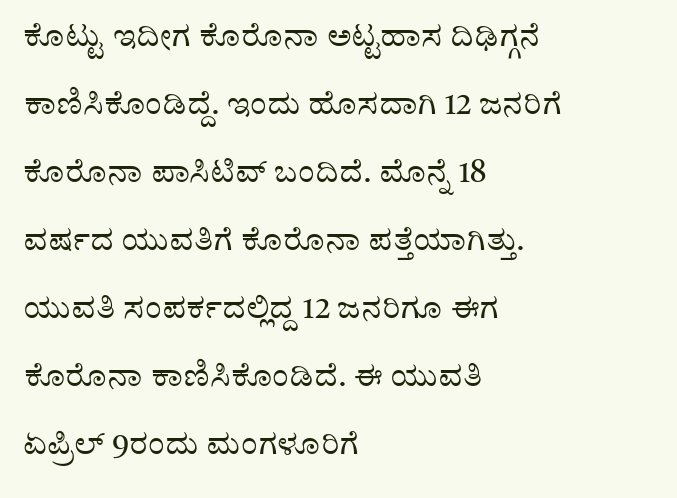ಕೊಟ್ಟು ಇದೀಗ ಕೊರೊನಾ ಅಟ್ಟಹಾಸ ದಿಢಿಗ್ಗನೆ ಕಾಣಿಸಿಕೊಂಡಿದ್ದೆ. ಇಂದು ಹೊಸದಾಗಿ 12 ಜನರಿಗೆ ಕೊರೊನಾ ಪಾಸಿಟಿವ್ ಬಂದಿದೆ. ಮೊನ್ನೆ 18 ವರ್ಷದ ಯುವತಿಗೆ ಕೊರೊನಾ ಪತ್ತೆಯಾಗಿತ್ತು. ಯುವತಿ ಸಂಪರ್ಕದಲ್ಲಿದ್ದ 12 ಜನರಿಗೂ ಈಗ ಕೊರೊನಾ ಕಾಣಿಸಿಕೊಂಡಿದೆ. ಈ ಯುವತಿ ಏಪ್ರಿಲ್ 9ರಂದು ಮಂಗಳೂರಿಗೆ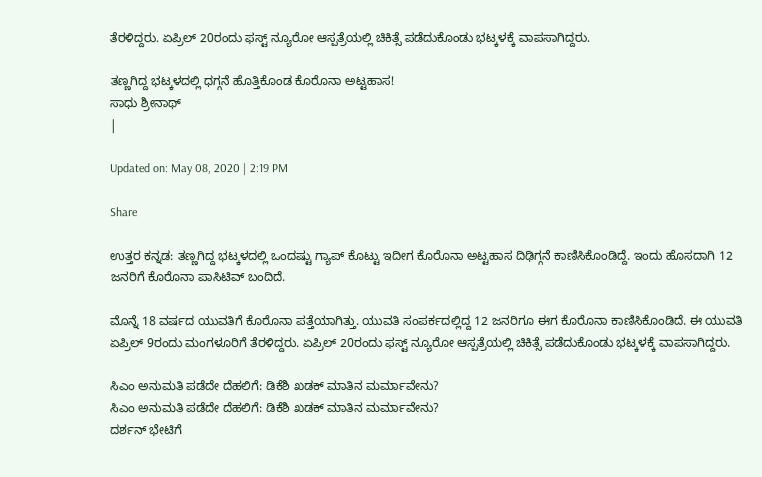ತೆರಳಿದ್ದರು. ಏಪ್ರಿಲ್ 20ರಂದು ಫಸ್ಟ್ ನ್ಯೂರೋ ಆಸ್ಪತ್ರೆಯಲ್ಲಿ ಚಿಕಿತ್ಸೆ ಪಡೆದುಕೊಂಡು ಭಟ್ಕಳಕ್ಕೆ ವಾಪಸಾಗಿದ್ದರು.

ತಣ್ಣಗಿದ್ದ ಭಟ್ಕಳದಲ್ಲಿ ಧಗ್ಗನೆ ಹೊತ್ತಿಕೊಂಡ ಕೊರೊನಾ ಅಟ್ಟಹಾಸ!
ಸಾಧು ಶ್ರೀನಾಥ್
|

Updated on: May 08, 2020 | 2:19 PM

Share

ಉತ್ತರ ಕನ್ನಡ: ತಣ್ಣಗಿದ್ದ ಭಟ್ಕಳದಲ್ಲಿ ಒಂದಷ್ಟು ಗ್ಯಾಪ್ ಕೊಟ್ಟು ಇದೀಗ ಕೊರೊನಾ ಅಟ್ಟಹಾಸ ದಿಢಿಗ್ಗನೆ ಕಾಣಿಸಿಕೊಂಡಿದ್ದೆ. ಇಂದು ಹೊಸದಾಗಿ 12 ಜನರಿಗೆ ಕೊರೊನಾ ಪಾಸಿಟಿವ್ ಬಂದಿದೆ.

ಮೊನ್ನೆ 18 ವರ್ಷದ ಯುವತಿಗೆ ಕೊರೊನಾ ಪತ್ತೆಯಾಗಿತ್ತು. ಯುವತಿ ಸಂಪರ್ಕದಲ್ಲಿದ್ದ 12 ಜನರಿಗೂ ಈಗ ಕೊರೊನಾ ಕಾಣಿಸಿಕೊಂಡಿದೆ. ಈ ಯುವತಿ ಏಪ್ರಿಲ್ 9ರಂದು ಮಂಗಳೂರಿಗೆ ತೆರಳಿದ್ದರು. ಏಪ್ರಿಲ್ 20ರಂದು ಫಸ್ಟ್ ನ್ಯೂರೋ ಆಸ್ಪತ್ರೆಯಲ್ಲಿ ಚಿಕಿತ್ಸೆ ಪಡೆದುಕೊಂಡು ಭಟ್ಕಳಕ್ಕೆ ವಾಪಸಾಗಿದ್ದರು.

ಸಿಎಂ ಅನುಮತಿ ಪಡೆದೇ ದೆಹಲಿಗೆ: ಡಿಕೆಶಿ ಖಡಕ್ ಮಾತಿನ ಮರ್ಮಾವೇನು?
ಸಿಎಂ ಅನುಮತಿ ಪಡೆದೇ ದೆಹಲಿಗೆ: ಡಿಕೆಶಿ ಖಡಕ್ ಮಾತಿನ ಮರ್ಮಾವೇನು?
ದರ್ಶನ್ ಭೇಟಿಗೆ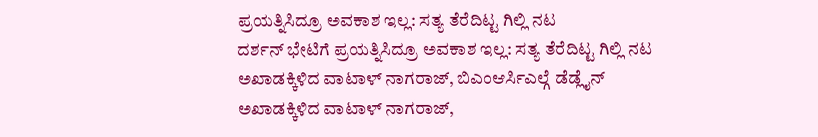ಪ್ರಯತ್ನಿಸಿದ್ರೂ ಅವಕಾಶ ಇಲ್ಲ: ಸತ್ಯ ತೆರೆದಿಟ್ಟ ಗಿಲ್ಲಿ ನಟ
ದರ್ಶನ್ ಭೇಟಿಗೆ ಪ್ರಯತ್ನಿಸಿದ್ರೂ ಅವಕಾಶ ಇಲ್ಲ: ಸತ್ಯ ತೆರೆದಿಟ್ಟ ಗಿಲ್ಲಿ ನಟ
ಅಖಾಡಕ್ಕಿಳಿದ ವಾಟಾಳ್ ನಾಗರಾಜ್, ಬಿಎಂಆರ್ಸಿಎಲ್ಗೆ ಡೆಡ್ಲೈನ್
ಅಖಾಡಕ್ಕಿಳಿದ ವಾಟಾಳ್ ನಾಗರಾಜ್,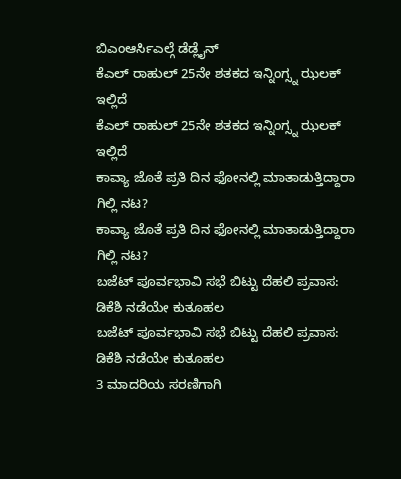ಬಿಎಂಆರ್ಸಿಎಲ್ಗೆ ಡೆಡ್ಲೈನ್
ಕೆಎಲ್ ರಾಹುಲ್ 25ನೇ ಶತಕದ ಇನ್ನಿಂಗ್ಸ್ನ ಝಲಕ್ ಇಲ್ಲಿದೆ
ಕೆಎಲ್ ರಾಹುಲ್ 25ನೇ ಶತಕದ ಇನ್ನಿಂಗ್ಸ್ನ ಝಲಕ್ ಇಲ್ಲಿದೆ
ಕಾವ್ಯಾ ಜೊತೆ ಪ್ರತಿ ದಿನ ಫೋನಲ್ಲಿ ಮಾತಾಡುತ್ತಿದ್ದಾರಾ ಗಿಲ್ಲಿ ನಟ?
ಕಾವ್ಯಾ ಜೊತೆ ಪ್ರತಿ ದಿನ ಫೋನಲ್ಲಿ ಮಾತಾಡುತ್ತಿದ್ದಾರಾ ಗಿಲ್ಲಿ ನಟ?
ಬಜೆಟ್ ಪೂರ್ವಭಾವಿ ಸಭೆ ಬಿಟ್ಟು ದೆಹಲಿ ಪ್ರವಾಸ: ಡಿಕೆಶಿ ನಡೆಯೇ ಕುತೂಹಲ
ಬಜೆಟ್ ಪೂರ್ವಭಾವಿ ಸಭೆ ಬಿಟ್ಟು ದೆಹಲಿ ಪ್ರವಾಸ: ಡಿಕೆಶಿ ನಡೆಯೇ ಕುತೂಹಲ
3 ಮಾದರಿಯ ಸರಣಿಗಾಗಿ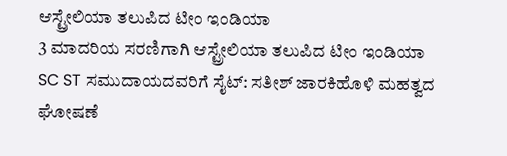ಆಸ್ಟ್ರೇಲಿಯಾ ತಲುಪಿದ ಟೀಂ ಇಂಡಿಯಾ
3 ಮಾದರಿಯ ಸರಣಿಗಾಗಿ ಆಸ್ಟ್ರೇಲಿಯಾ ತಲುಪಿದ ಟೀಂ ಇಂಡಿಯಾ
SC ST ಸಮುದಾಯದವರಿಗೆ ಸೈಟ್: ಸತೀಶ್ ಜಾರಕಿಹೊಳಿ ಮಹತ್ವದ ಘೋಷಣೆ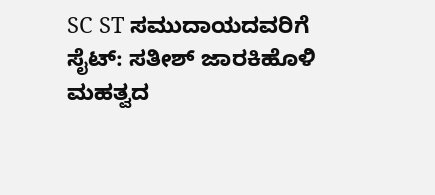SC ST ಸಮುದಾಯದವರಿಗೆ ಸೈಟ್: ಸತೀಶ್ ಜಾರಕಿಹೊಳಿ ಮಹತ್ವದ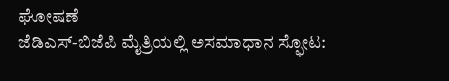ಘೋಷಣೆ
ಜೆಡಿಎಸ್-ಬಿಜೆಪಿ ಮೈತ್ರಿಯಲ್ಲಿ ಅಸಮಾಧಾನ ಸ್ಫೋಟ: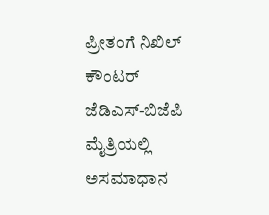ಪ್ರೀತಂಗೆ ನಿಖಿಲ್ ಕೌಂಟರ್
ಜೆಡಿಎಸ್-ಬಿಜೆಪಿ ಮೈತ್ರಿಯಲ್ಲಿ ಅಸಮಾಧಾನ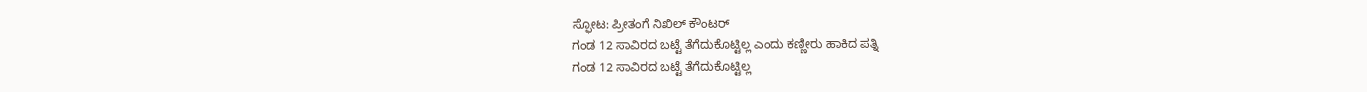ಸ್ಫೋಟ: ಪ್ರೀತಂಗೆ ನಿಖಿಲ್ ಕೌಂಟರ್
ಗಂಡ 12 ಸಾವಿರದ ಬಟ್ಟೆ ತೆಗೆದುಕೊಟ್ಟಿಲ್ಲ ಎಂದು ಕಣ್ಣೀರು ಹಾಕಿದ ಪತ್ನಿ
ಗಂಡ 12 ಸಾವಿರದ ಬಟ್ಟೆ ತೆಗೆದುಕೊಟ್ಟಿಲ್ಲ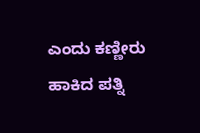ಎಂದು ಕಣ್ಣೀರು ಹಾಕಿದ ಪತ್ನಿ